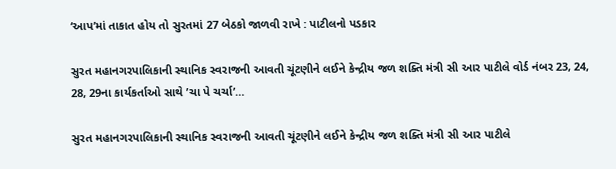‘આપ’માં તાકાત હોય તો સુરતમાં 27 બેઠકો જાળવી રાખે : પાટીલનો પડકાર

સુરત મહાનગરપાલિકાની સ્થાનિક સ્વરાજની આવતી ચૂંટણીને લઈને કેન્દ્રીય જળ શક્તિ મંત્રી સી આર પાટીલે વોર્ડ નંબર 23, 24, 28, 29ના કાર્યકર્તાઓ સાથે ’ચા પે ચર્ચા’…

સુરત મહાનગરપાલિકાની સ્થાનિક સ્વરાજની આવતી ચૂંટણીને લઈને કેન્દ્રીય જળ શક્તિ મંત્રી સી આર પાટીલે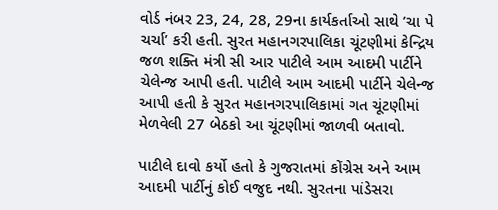વોર્ડ નંબર 23, 24, 28, 29ના કાર્યકર્તાઓ સાથે ’ચા પે ચર્ચા’ કરી હતી. સુરત મહાનગરપાલિકા ચૂંટણીમાં કેન્દ્રિય જળ શક્તિ મંત્રી સી આર પાટીલે આમ આદમી પાર્ટીને ચેલેન્જ આપી હતી. પાટીલે આમ આદમી પાર્ટીને ચેલેન્જ આપી હતી કે સુરત મહાનગરપાલિકામાં ગત ચૂંટણીમાં મેળવેલી 27 બેઠકો આ ચૂંટણીમાં જાળવી બતાવો.

પાટીલે દાવો કર્યો હતો કે ગુજરાતમાં કોંગ્રેસ અને આમ આદમી પાર્ટીનું કોઈ વજુદ નથી. સુરતના પાંડેસરા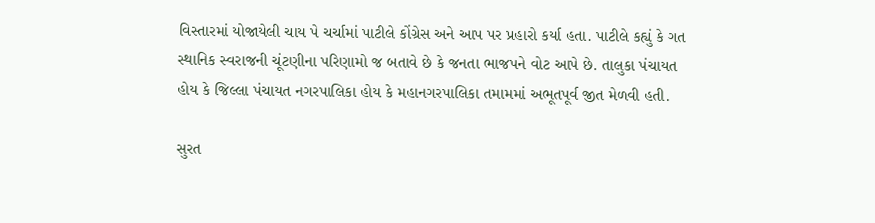વિસ્તારમાં યોજાયેલી ચાય પે ચર્ચામાં પાટીલે કોંગ્રેસ અને આપ પર પ્રહારો કર્યા હતા. પાટીલે કહ્યું કે ગત સ્થાનિક સ્વરાજની ચૂંટણીના પરિણામો જ બતાવે છે કે જનતા ભાજપને વોટ આપે છે. તાલુકા પંચાયત હોય કે જિલ્લા પંચાયત નગરપાલિકા હોય કે મહાનગરપાલિકા તમામમાં અભૂતપૂર્વ જીત મેળવી હતી.

સુરત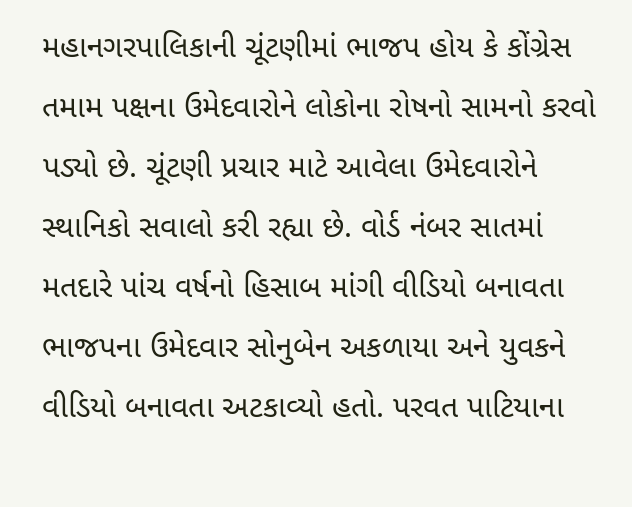મહાનગરપાલિકાની ચૂંટણીમાં ભાજપ હોય કે કોંગ્રેસ તમામ પક્ષના ઉમેદવારોને લોકોના રોષનો સામનો કરવો પડ્યો છે. ચૂંટણી પ્રચાર માટે આવેલા ઉમેદવારોને સ્થાનિકો સવાલો કરી રહ્યા છે. વોર્ડ નંબર સાતમાં મતદારે પાંચ વર્ષનો હિસાબ માંગી વીડિયો બનાવતા ભાજપના ઉમેદવાર સોનુબેન અકળાયા અને યુવકને વીડિયો બનાવતા અટકાવ્યો હતો. પરવત પાટિયાના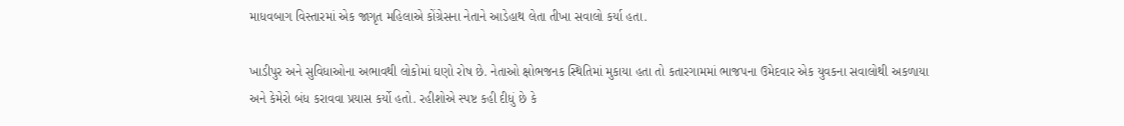માધવબાગ વિસ્તારમાં એક જાગૃત મહિલાએ કોંગ્રેસના નેતાને આડેહાથ લેતા તીખા સવાલો કર્યા હતા.

ખાડીપુર અને સુવિધાઓના અભાવથી લોકોમાં ઘણો રોષ છે. નેતાઓ ક્ષોભજનક સ્થિતિમાં મુકાયા હતા તો કતારગામમાં ભાજપના ઉમેદવાર એક યુવકના સવાલોથી અકળાયા અને કેમેરો બંધ કરાવવા પ્રયાસ કર્યો હતો. રહીશોએ સ્પષ્ટ કહી દીધું છે કે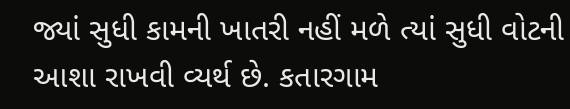જ્યાં સુધી કામની ખાતરી નહીં મળે ત્યાં સુધી વોટની આશા રાખવી વ્યર્થ છે. કતારગામ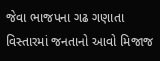જેવા ભાજપના ગઢ ગણાતા વિસ્તારમાં જનતાનો આવો મિજાજ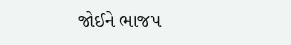જોઈને ભાજપ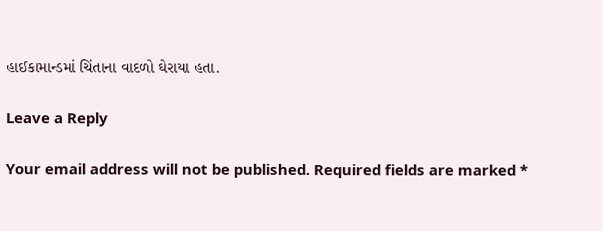હાઈકામાન્ડમાં ચિંતાના વાદળો ઘેરાયા હતા.

Leave a Reply

Your email address will not be published. Required fields are marked *